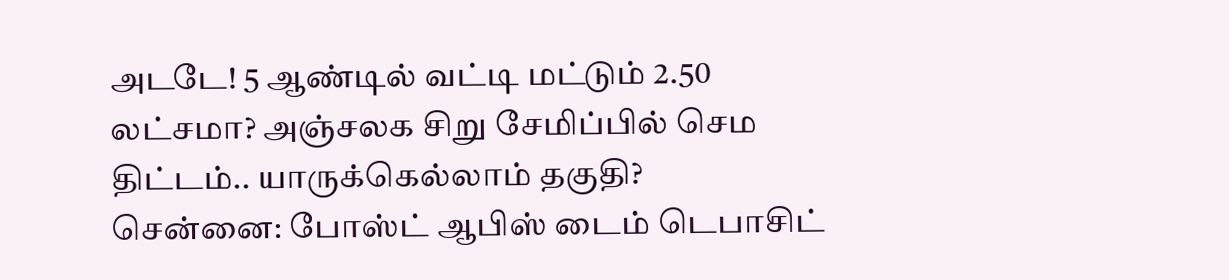அடடே! 5 ஆண்டில் வட்டி மட்டும் 2.50 லட்சமா? அஞ்சலக சிறு சேமிப்பில் செம திட்டம்.. யாருக்கெல்லாம் தகுதி?
சென்னை: போஸ்ட் ஆபிஸ் டைம் டெபாசிட்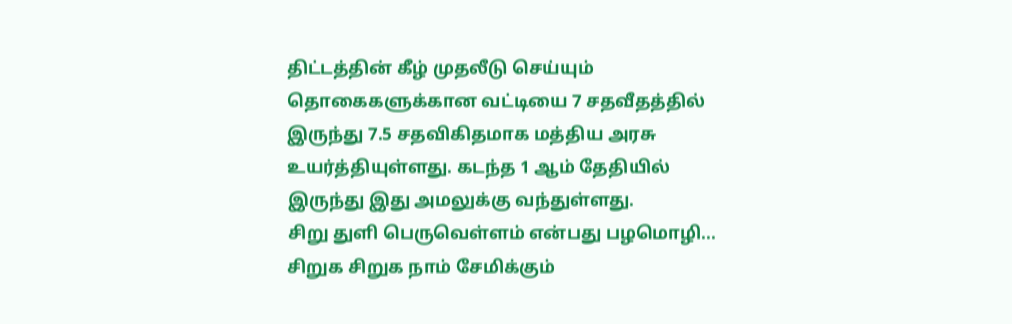திட்டத்தின் கீழ் முதலீடு செய்யும் தொகைகளுக்கான வட்டியை 7 சதவீதத்தில் இருந்து 7.5 சதவிகிதமாக மத்திய அரசு உயர்த்தியுள்ளது. கடந்த 1 ஆம் தேதியில் இருந்து இது அமலுக்கு வந்துள்ளது.
சிறு துளி பெருவெள்ளம் என்பது பழமொழி... சிறுக சிறுக நாம் சேமிக்கும்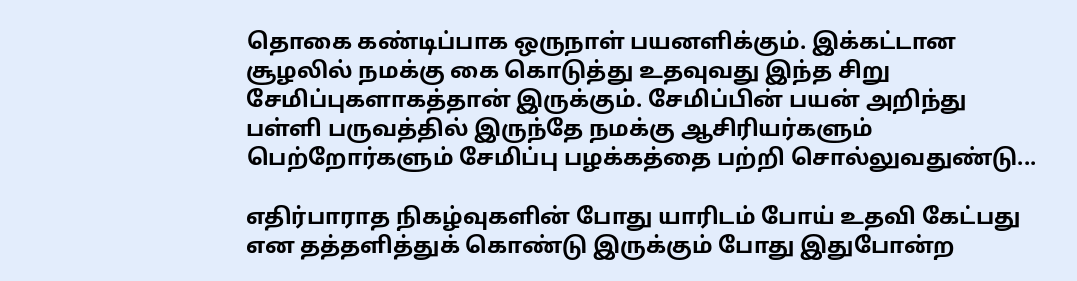தொகை கண்டிப்பாக ஒருநாள் பயனளிக்கும். இக்கட்டான சூழலில் நமக்கு கை கொடுத்து உதவுவது இந்த சிறு சேமிப்புகளாகத்தான் இருக்கும். சேமிப்பின் பயன் அறிந்து பள்ளி பருவத்தில் இருந்தே நமக்கு ஆசிரியர்களும் பெற்றோர்களும் சேமிப்பு பழக்கத்தை பற்றி சொல்லுவதுண்டு...

எதிர்பாராத நிகழ்வுகளின் போது யாரிடம் போய் உதவி கேட்பது என தத்தளித்துக் கொண்டு இருக்கும் போது இதுபோன்ற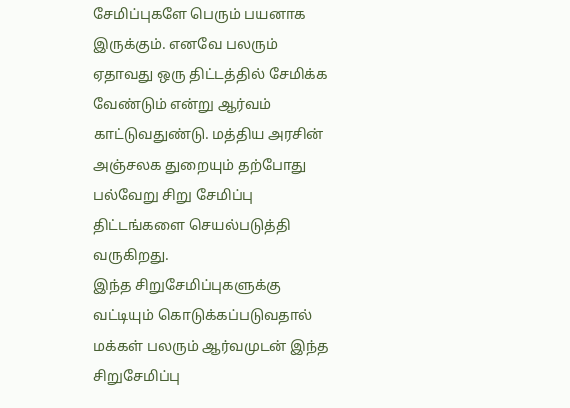சேமிப்புகளே பெரும் பயனாக இருக்கும். எனவே பலரும் ஏதாவது ஒரு திட்டத்தில் சேமிக்க வேண்டும் என்று ஆர்வம் காட்டுவதுண்டு. மத்திய அரசின் அஞ்சலக துறையும் தற்போது பல்வேறு சிறு சேமிப்பு திட்டங்களை செயல்படுத்தி வருகிறது.
இந்த சிறுசேமிப்புகளுக்கு வட்டியும் கொடுக்கப்படுவதால் மக்கள் பலரும் ஆர்வமுடன் இந்த சிறுசேமிப்பு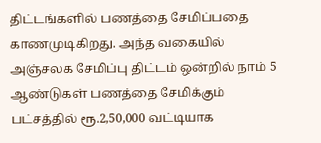திட்டங்களில் பணத்தை சேமிப்பதை காணமுடிகிறது. அந்த வகையில் அஞ்சலக சேமிப்பு திட்டம் ஒன்றில் நாம் 5 ஆண்டுகள் பணத்தை சேமிக்கும் பட்சத்தில் ரூ.2,50,000 வட்டியாக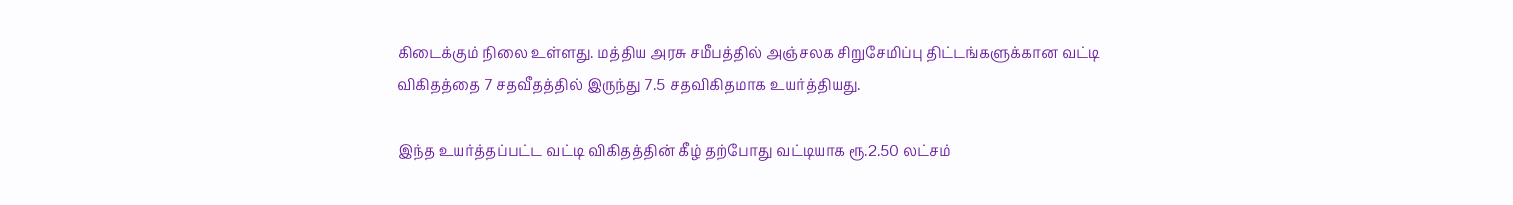கிடைக்கும் நிலை உள்ளது. மத்திய அரசு சமீபத்தில் அஞ்சலக சிறுசேமிப்பு திட்டங்களுக்கான வட்டி விகிதத்தை 7 சதவீதத்தில் இருந்து 7.5 சதவிகிதமாக உயர்த்தியது.

இந்த உயர்த்தப்பட்ட வட்டி விகிதத்தின் கீழ் தற்போது வட்டியாக ரூ.2.50 லட்சம்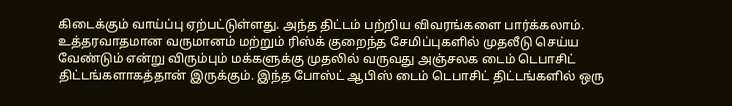கிடைக்கும் வாய்ப்பு ஏற்பட்டுள்ளது. அந்த திட்டம் பற்றிய விவரங்களை பார்க்கலாம். உத்தரவாதமான வருமானம் மற்றும் ரிஸ்க் குறைந்த சேமிப்புகளில் முதலீடு செய்ய வேண்டும் என்று விரும்பும் மக்களுக்கு முதலில் வருவது அஞ்சலக டைம் டெபாசிட் திட்டங்களாகத்தான் இருக்கும். இந்த போஸ்ட் ஆபிஸ் டைம் டெபாசிட் திட்டங்களில் ஒரு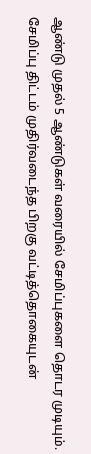ஆண்டு முதல் 5 ஆண்டுகள் வரையில் சேமிப்புகளை தொடர முடியும்.
சேமிப்பு திட்டம் முதிர்வடைந்த பிறகு வட்டித்தொகையுடன்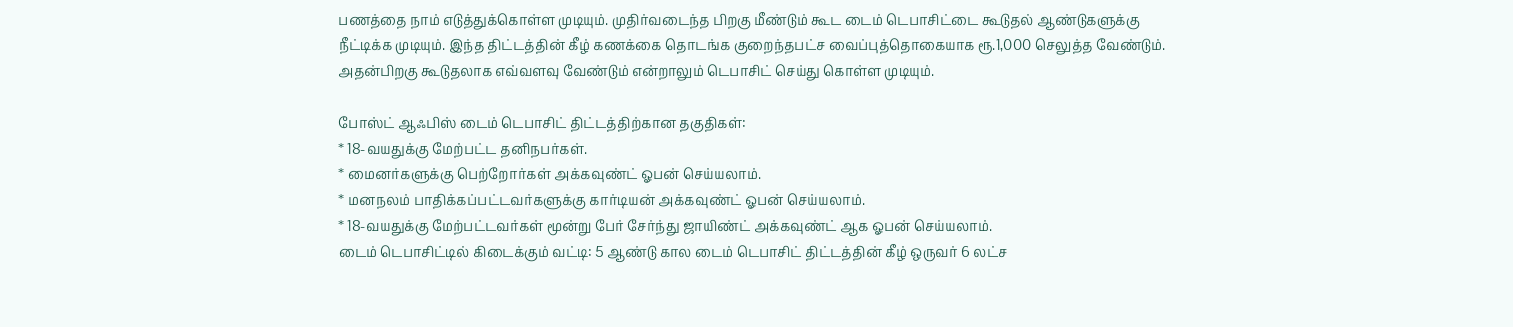பணத்தை நாம் எடுத்துக்கொள்ள முடியும். முதிர்வடைந்த பிறகு மீண்டும் கூட டைம் டெபாசிட்டை கூடுதல் ஆண்டுகளுக்கு நீட்டிக்க முடியும். இந்த திட்டத்தின் கீழ் கணக்கை தொடங்க குறைந்தபட்ச வைப்புத்தொகையாக ரூ.1,000 செலுத்த வேண்டும். அதன்பிறகு கூடுதலாக எவ்வளவு வேண்டும் என்றாலும் டெபாசிட் செய்து கொள்ள முடியும்.

போஸ்ட் ஆஃபிஸ் டைம் டெபாசிட் திட்டத்திற்கான தகுதிகள்:
* 18-வயதுக்கு மேற்பட்ட தனிநபர்கள்.
* மைனர்களுக்கு பெற்றோர்கள் அக்கவுண்ட் ஓபன் செய்யலாம்.
* மனநலம் பாதிக்கப்பட்டவர்களுக்கு கார்டியன் அக்கவுண்ட் ஓபன் செய்யலாம்.
* 18-வயதுக்கு மேற்பட்டவர்கள் மூன்று பேர் சேர்ந்து ஜாயிண்ட் அக்கவுண்ட் ஆக ஓபன் செய்யலாம்.
டைம் டெபாசிட்டில் கிடைக்கும் வட்டி: 5 ஆண்டு கால டைம் டெபாசிட் திட்டத்தின் கீழ் ஒருவர் 6 லட்ச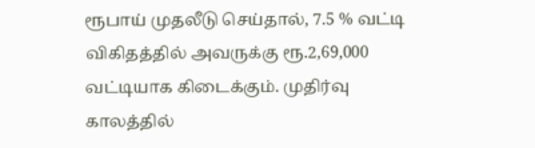ரூபாய் முதலீடு செய்தால், 7.5 % வட்டி விகிதத்தில் அவருக்கு ரூ.2,69,000 வட்டியாக கிடைக்கும். முதிர்வு காலத்தில்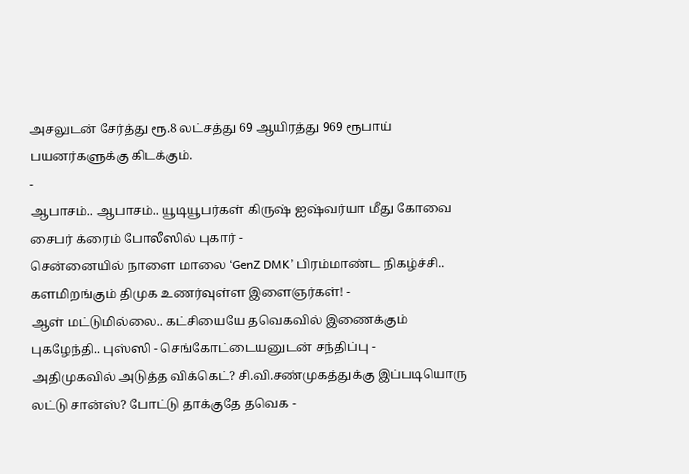அசலுடன் சேர்த்து ரூ.8 லட்சத்து 69 ஆயிரத்து 969 ரூபாய் பயனர்களுக்கு கிடக்கும்.
-
ஆபாசம்.. ஆபாசம்.. யூடியூபர்கள் கிருஷ் ஐஷ்வர்யா மீது கோவை சைபர் க்ரைம் போலீஸில் புகார் -
சென்னையில் நாளை மாலை ‘GenZ DMK’ பிரம்மாண்ட நிகழ்ச்சி.. களமிறங்கும் திமுக உணர்வுள்ள இளைஞர்கள்! -
ஆள் மட்டுமில்லை.. கட்சியையே தவெகவில் இணைக்கும் புகழேந்தி.. புஸ்ஸி - செங்கோட்டையனுடன் சந்திப்பு -
அதிமுகவில் அடுத்த விக்கெட்? சி.வி.சண்முகத்துக்கு இப்படியொரு லட்டு சான்ஸ்? போட்டு தாக்குதே தவெக -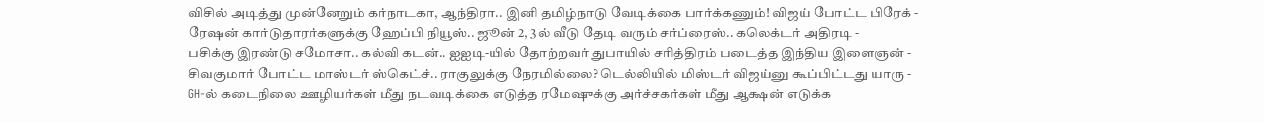விசில் அடித்து முன்னேறும் கர்நாடகா, ஆந்திரா.. இனி தமிழ்நாடு வேடிக்கை பார்க்கணும்! விஜய் போட்ட பிரேக் -
ரேஷன் கார்டுதாரர்களுக்கு ஹேப்பி நியூஸ்.. ஜூன் 2, 3ல் வீடு தேடி வரும் சர்ப்ரைஸ்.. கலெக்டர் அதிரடி -
பசிக்கு இரண்டு சமோசா.. கல்வி கடன்.. ஐஐடி-யில் தோற்றவர் துபாயில் சரித்திரம் படைத்த இந்திய இளைஞன் -
சிவகுமார் போட்ட மாஸ்டர் ஸ்கெட்ச்.. ராகுலுக்கு நேரமில்லை? டெல்லியில் மிஸ்டர் விஜய்னு கூப்பிட்டது யாரு -
GH-ல் கடைநிலை ஊழியர்கள் மீது நடவடிக்கை எடுத்த ரமேஷுக்கு அர்ச்சகர்கள் மீது ஆக்ஷன் எடுக்க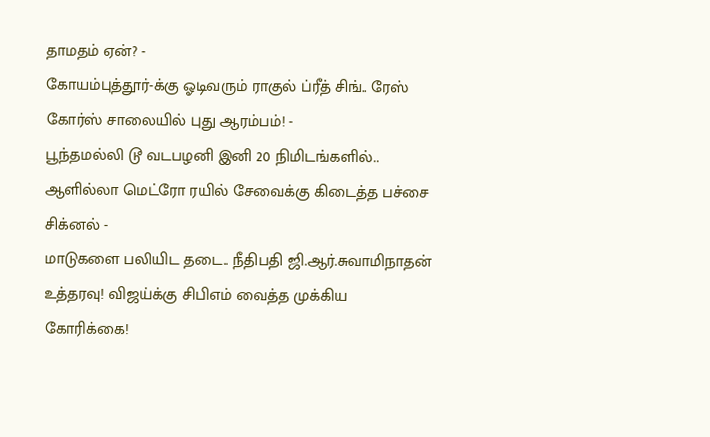தாமதம் ஏன்? -
கோயம்புத்தூர்-க்கு ஓடிவரும் ராகுல் ப்ரீத் சிங்.. ரேஸ் கோர்ஸ் சாலையில் புது ஆரம்பம்! -
பூந்தமல்லி டூ வடபழனி இனி 20 நிமிடங்களில்.. ஆளில்லா மெட்ரோ ரயில் சேவைக்கு கிடைத்த பச்சை சிக்னல் -
மாடுகளை பலியிட தடை.. நீதிபதி ஜி.ஆர்.சுவாமிநாதன் உத்தரவு! விஜய்க்கு சிபிஎம் வைத்த முக்கிய கோரிக்கை!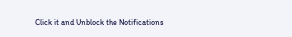Click it and Unblock the Notifications